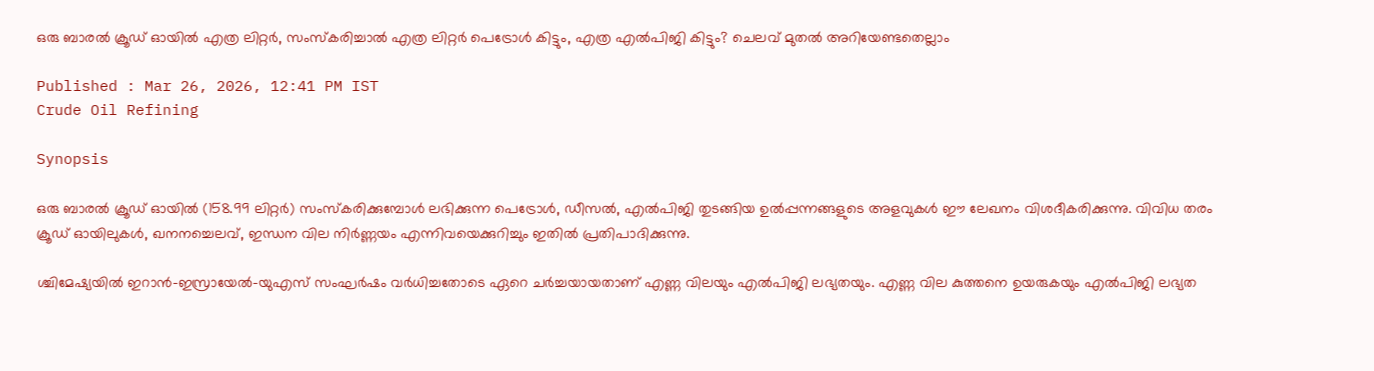ഒരു ബാരൽ ക്രൂഡ് ഓയിൽ എത്ര ലിറ്റർ, സംസ്കരിച്ചാൽ എത്ര ലിറ്റർ പെട്രോൾ കിട്ടും, എത്ര എൽപിജി കിട്ടും? ചെലവ് മുതൽ അറിയേണ്ടതെല്ലാം

Published : Mar 26, 2026, 12:41 PM IST
Crude Oil Refining

Synopsis

ഒരു ബാരൽ ക്രൂഡ് ഓയിൽ (158.99 ലിറ്റർ) സംസ്കരിക്കുമ്പോൾ ലഭിക്കുന്ന പെട്രോൾ, ഡീസൽ, എൽപിജി തുടങ്ങിയ ഉൽപ്പന്നങ്ങളുടെ അളവുകൾ ഈ ലേഖനം വിശദീകരിക്കുന്നു. വിവിധ തരം ക്രൂഡ് ഓയിലുകൾ, ഖനനച്ചെലവ്, ഇന്ധന വില നിർണ്ണയം എന്നിവയെക്കുറിച്ചും ഇതിൽ പ്രതിപാദിക്കുന്നു.

ശ്ചിമേഷ്യയിൽ ഇറാൻ-ഇസ്രായേൽ-യുഎസ് സംഘർഷം വർധിച്ചതോടെ ഏറെ ചർച്ചയായതാണ് എണ്ണ വിലയും എൽപിജി ലഭ്യതയും. എണ്ണ വില കുത്തനെ ഉയരുകയും എൽപിജി ലഭ്യത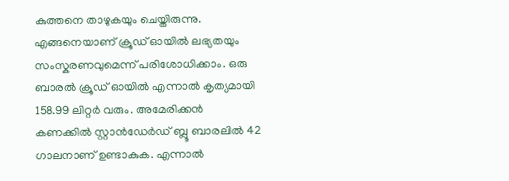കുത്തനെ താഴുകയും ചെയ്തിരുന്നു. എങ്ങനെയാണ് ക്രൂഡ് ഓയിൽ ലഭ്യതയും സംസ്കരണവുമെന്ന് പരിശോധിക്കാം. ഒരു ബാരൽ ക്രൂഡ് ഓയിൽ എന്നാൽ കൃത്യമായി 158.99 ലിറ്റർ വരും. അമേരിക്കൻ കണക്കിൽ സ്റ്റാൻഡേർഡ് ബ്ലൂ ബാരലിൽ 42 ഗാലനാണ് ഉണ്ടാകുക. എന്നാൽ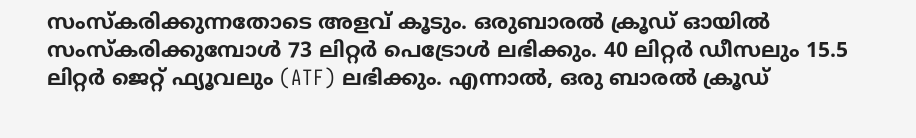സംസ്കരിക്കുന്നതോടെ അളവ് കൂടും. ഒരുബാരൽ ക്രൂഡ് ഓയിൽ സംസ്കരിക്കുമ്പോൾ 73 ലിറ്റർ പെട്രോൾ ലഭിക്കും. 40 ലിറ്റർ ഡീസലും 15.5 ലിറ്റർ ജെറ്റ് ഫ്യൂവലും (ATF) ലഭിക്കും. എന്നാൽ, ഒരു ബാരൽ ക്രൂഡ്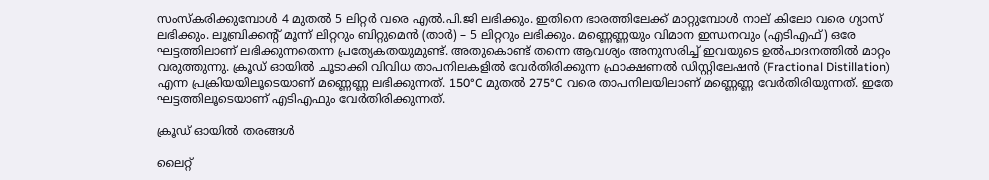സംസ്കരിക്കുമ്പോൾ 4 മുതൽ 5 ലിറ്റർ വരെ എൽ.പി.ജി ലഭിക്കും. ഇതിനെ ഭാരത്തിലേക്ക് മാറ്റുമ്പോൾ നാല് കിലോ വരെ ഗ്യാസ് ലഭിക്കും. ലൂബ്രിക്കൻ്റ് മൂന്ന് ലിറ്ററും ബിറ്റുമെൻ (താർ) – 5 ലിറ്ററും ലഭിക്കും. മണ്ണെണ്ണയും വിമാന ഇന്ധനവും (എടിഎഫ്) ഒരേ ഘട്ടത്തിലാണ് ലഭിക്കുന്നതെന്ന പ്രത്യേകതയുമുണ്ട്. അതുകൊണ്ട് തന്നെ ആവശ്യം അനുസരിച്ച് ഇവയുടെ ഉൽപാദനത്തിൽ മാറ്റം വരുത്തുന്നു. ക്രൂഡ് ഓയിൽ ചൂടാക്കി വിവിധ താപനിലകളിൽ വേർതിരിക്കുന്ന ഫ്രാക്ഷണൽ ഡിസ്റ്റിലേഷൻ (Fractional Distillation) എന്ന പ്രക്രിയയിലൂടെയാണ് മണ്ണെണ്ണ ലഭിക്കുന്നത്. 150°C മുതൽ 275°C വരെ താപനിലയിലാണ് മണ്ണെണ്ണ വേർതിരിയുന്നത്. ഇതേ ഘട്ടത്തിലൂടെയാണ് എടിഎഫും വേർതിരിക്കുന്നത്.

ക്രൂഡ് ഓയിൽ തരങ്ങൾ

ലൈറ്റ്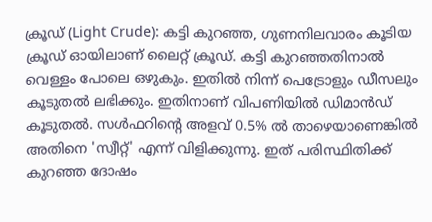ക്രൂഡ് (Light Crude): കട്ടി കുറഞ്ഞ, ഗുണനിലവാരം കൂടിയ ക്രൂഡ് ഓയിലാണ് ലൈറ്റ് ക്രൂഡ്. കട്ടി കുറഞ്ഞതിനാൽ വെള്ളം പോലെ ഒഴുകും. ഇതിൽ നിന്ന് പെട്രോളും ഡീസലും കൂടുതൽ ലഭിക്കും. ഇതിനാണ് വിപണിയിൽ ഡിമാൻഡ് കൂടുതൽ. സൾഫറിന്റെ അളവ് 0.5% ൽ താഴെയാണെങ്കിൽ അതിനെ 'സ്വീറ്റ്' എന്ന് വിളിക്കുന്നു. ഇത് പരിസ്ഥിതിക്ക് കുറഞ്ഞ ദോഷം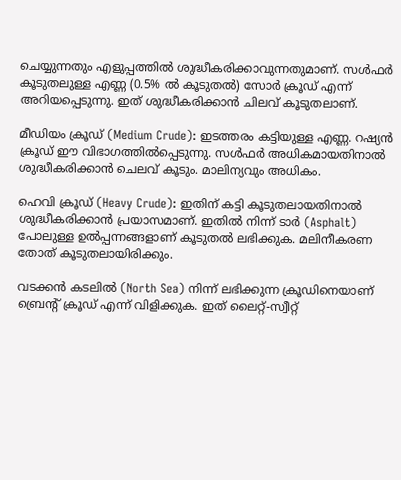ചെയ്യുന്നതും എളുപ്പത്തിൽ ശുദ്ധീകരിക്കാവുന്നതുമാണ്. സൾഫർ കൂടുതലുള്ള എണ്ണ (0.5% ൽ കൂടുതൽ) സോർ ക്രൂഡ് എന്ന് അറിയപ്പെടുന്നു. ഇത് ശുദ്ധീകരിക്കാൻ ചിലവ് കൂടുതലാണ്.

മീഡിയം ക്രൂഡ് (Medium Crude): ഇടത്തരം കട്ടിയുള്ള എണ്ണ. റഷ്യന്‍ ക്രൂഡ് ഈ വിഭാഗത്തില്‍പ്പെടുന്നു. സള്‍ഫര്‍ അധികമായതിനാല്‍ ശുദ്ധീകരിക്കാന്‍ ചെലവ് കൂടും. മാലിന്യവും അധികം.

ഹെവി ക്രൂഡ് (Heavy Crude): ഇതിന് കട്ടി കൂടുതലായതിനാൽ ശുദ്ധീകരിക്കാൻ പ്രയാസമാണ്. ഇതിൽ നിന്ന് ടാർ (Asphalt) പോലുള്ള ഉൽപ്പന്നങ്ങളാണ് കൂടുതൽ ലഭിക്കുക. മലിനീകരണ തോത് കൂടുതലായിരിക്കും.

വടക്കൻ കടലിൽ (North Sea) നിന്ന് ലഭിക്കുന്ന ക്രൂഡിനെയാണ് ബ്രെന്റ് ക്രൂഡ് എന്ന് വിളിക്കുക. ഇത് ലൈറ്റ്-സ്വീറ്റ്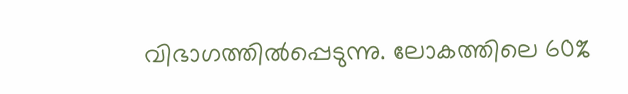വിഭാഗത്തിൽപ്പെടുന്നു. ലോകത്തിലെ 60%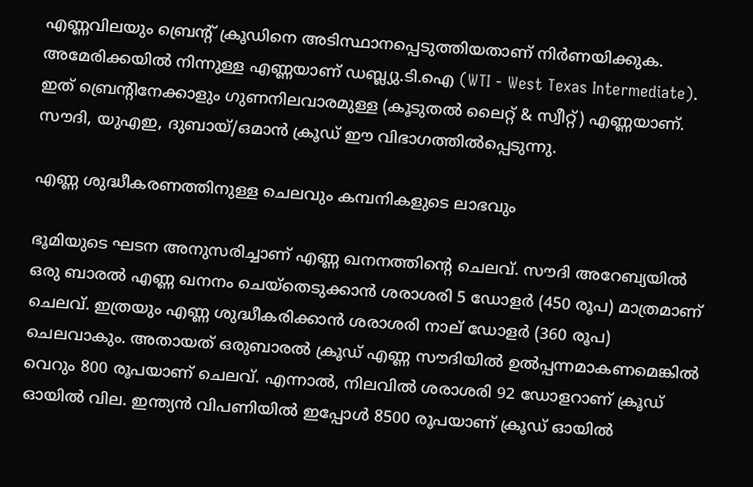എണ്ണവിലയും ബ്രെന്റ് ക്രൂഡിനെ അടിസ്ഥാനപ്പെടുത്തിയതാണ് നിർണയിക്കുക. അമേരിക്കയിൽ നിന്നുള്ള എണ്ണയാണ് ഡബ്ല്യു.ടി.ഐ (WTI - West Texas Intermediate). ഇത് ബ്രെന്റിനേക്കാളും ഗുണനിലവാരമുള്ള (കൂടുതൽ ലൈറ്റ് & സ്വീറ്റ്) എണ്ണയാണ്. സൗദി, യുഎഇ, ദുബായ്/ഒമാൻ ക്രൂഡ് ഈ വിഭാഗത്തില്‍പ്പെടുന്നു.

എണ്ണ ശുദ്ധീകരണത്തിനുള്ള ചെലവും കമ്പനികളുടെ ലാഭവും

ഭൂമിയുടെ ഘടന അനുസരിച്ചാണ് എണ്ണ ഖനനത്തിന്റെ ചെലവ്. സൗദി അറേബ്യയിൽ ഒരു ബാരൽ എണ്ണ ഖനനം ചെയ്തെടുക്കാൻ ശരാശരി 5 ഡോളർ (450 രൂപ) മാത്രമാണ് ചെലവ്. ഇത്രയും എണ്ണ ശുദ്ധീകരിക്കാൻ ശരാശരി നാല് ഡോളർ (360 രൂപ) ചെലവാകും. അതായത് ഒരുബാരൽ ക്രൂഡ് എണ്ണ സൗദിയിൽ ഉൽപ്പന്നമാകണമെങ്കിൽ വെറും 800 രൂപയാണ് ചെലവ്. എന്നാൽ, നിലവിൽ ശരാശരി 92 ഡോളറാണ് ക്രൂഡ് ഓയിൽ വില. ഇന്ത്യൻ വിപണിയിൽ ഇപ്പോൾ 8500 രൂപയാണ് ക്രൂഡ് ഓയിൽ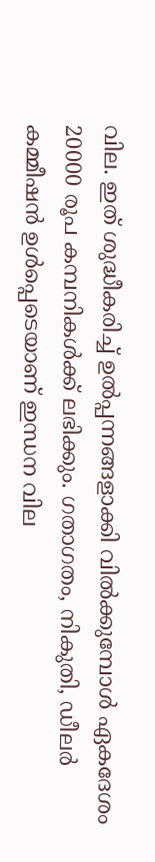വില. ഇത് ശുദ്ധീകരിച്ച് ഉൽപ്പന്നങ്ങളാക്കി വിൽക്കുമ്പോൾ ഏകദേശം 20000 രൂപ കമ്പനികൾക്ക് ലഭിക്കും. ഗതാഗതം, നികുതി, ഡീലർ കമ്മീഷൻ ഉൾപ്പെടെയാണ് ഇന്ധന വില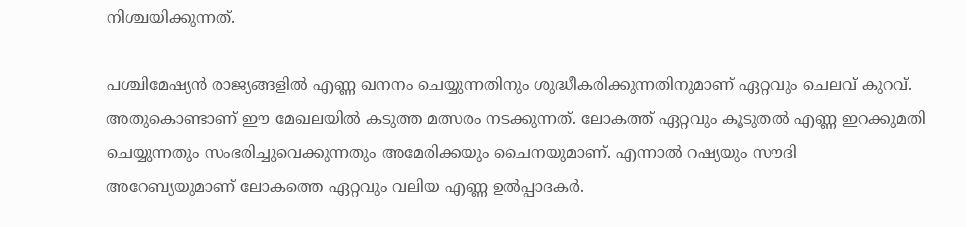നിശ്ചയിക്കുന്നത്.

പശ്ചിമേഷ്യൻ രാജ്യങ്ങളിൽ എണ്ണ ഖനനം ചെയ്യുന്നതിനും ശുദ്ധീകരിക്കുന്നതിനുമാണ് ഏറ്റവും ചെലവ് കുറവ്. അതുകൊണ്ടാണ് ഈ മേഖലയിൽ കടുത്ത മത്സരം നടക്കുന്നത്. ലോകത്ത് ഏറ്റവും കൂടുതൽ എണ്ണ ഇറക്കുമതി ചെയ്യുന്നതും സംഭരിച്ചുവെക്കുന്നതും അമേരിക്കയും ചൈനയുമാണ്. എന്നാൽ റഷ്യയും സൗദി അറേബ്യയുമാണ് ലോകത്തെ ഏറ്റവും വലിയ എണ്ണ ഉൽപ്പാദകർ.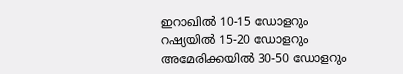ഇറാഖിൽ 10-15 ഡോളറും റഷ്യയിൽ 15-20 ഡോളറും അമേരിക്കയിൽ 30-50 ഡോളറും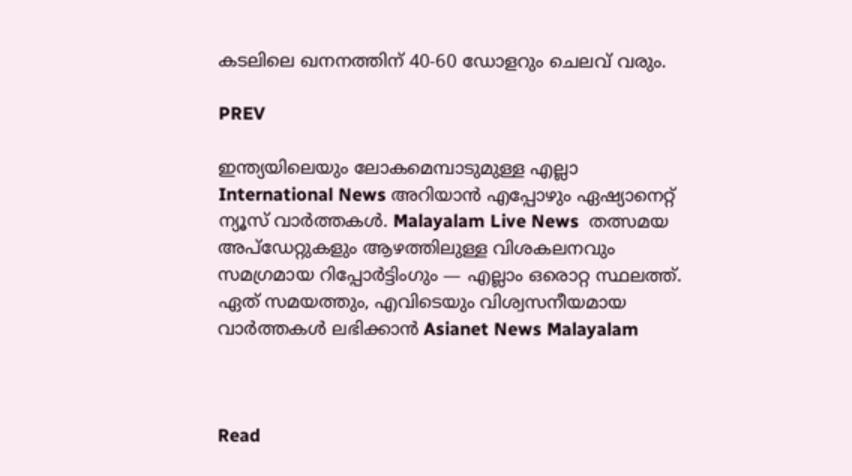കടലിലെ ഖനനത്തിന് 40-60 ഡോളറും ചെലവ് വരും.

PREV

ഇന്ത്യയിലെയും ലോകമെമ്പാടുമുള്ള എല്ലാ International News അറിയാൻ എപ്പോഴും ഏഷ്യാനെറ്റ് ന്യൂസ് വാർത്തകൾ. Malayalam Live News  തത്സമയ അപ്‌ഡേറ്റുകളും ആഴത്തിലുള്ള വിശകലനവും സമഗ്രമായ റിപ്പോർട്ടിംഗും — എല്ലാം ഒരൊറ്റ സ്ഥലത്ത്. ഏത് സമയത്തും, എവിടെയും വിശ്വസനീയമായ വാർത്തകൾ ലഭിക്കാൻ Asianet News Malayalam



Read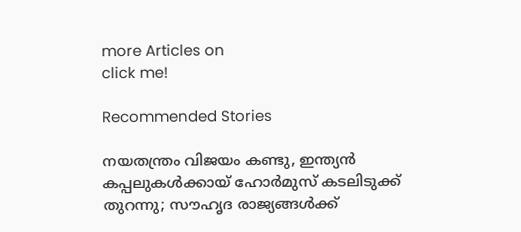more Articles on
click me!

Recommended Stories

നയതന്ത്രം വിജയം കണ്ടു, ഇന്ത്യൻ കപ്പലുകൾക്കായ് ഹോർമുസ് കടലിടുക്ക് തുറന്നു; സൗഹൃദ രാജ്യങ്ങൾക്ക്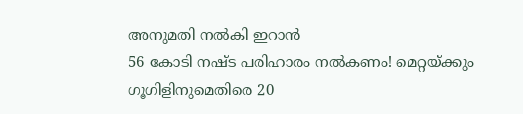അനുമതി നൽകി ഇറാൻ
56 കോടി നഷ്ട പരിഹാരം നൽകണം! മെറ്റയ്ക്കും ഗൂഗിളിനുമെതിരെ 20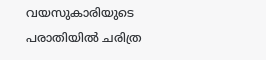വയസുകാരിയുടെ പരാതിയിൽ ചരിത്ര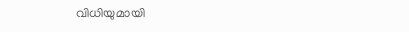വിധിയുമായി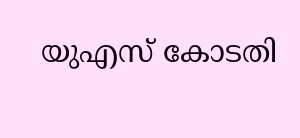യുഎസ് കോടതി